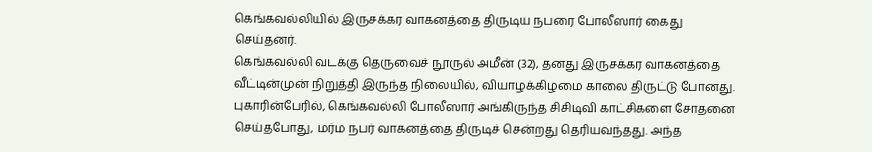கெங்கவல்லியில் இருசக்கர வாகனத்தை திருடிய நபரை போலீஸார் கைது செய்தனர்.
கெங்கவல்லி வடக்கு தெருவைச் நூருல் அமீன் (32), தனது இருசக்கர வாகனத்தை வீட்டின்முன் நிறுத்தி இருந்த நிலையில், வியாழக்கிழமை காலை திருட்டு போனது.
புகாரின்பேரில், கெங்கவல்லி போலீஸார் அங்கிருந்த சிசிடிவி காட்சிகளை சோதனை செய்தபோது, மர்ம நபர் வாகனத்தை திருடிச் சென்றது தெரியவந்தது. அந்த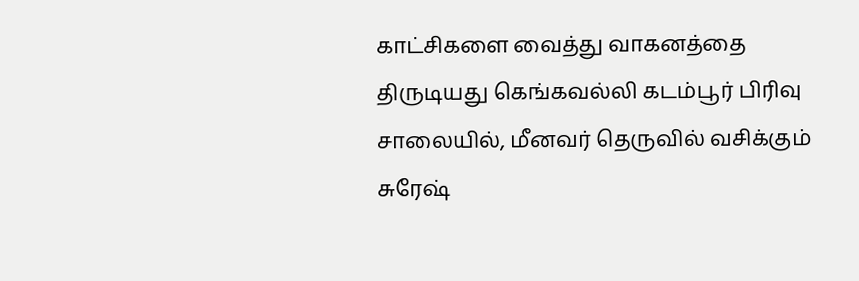காட்சிகளை வைத்து வாகனத்தை திருடியது கெங்கவல்லி கடம்பூர் பிரிவு சாலையில், மீனவர் தெருவில் வசிக்கும் சுரேஷ்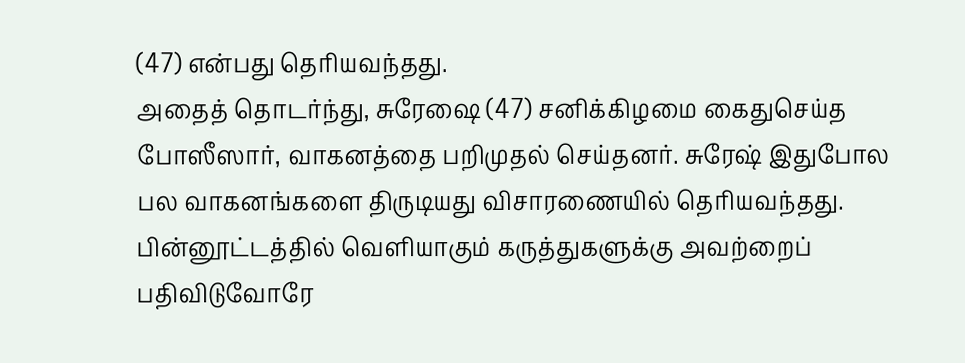(47) என்பது தெரியவந்தது.
அதைத் தொடர்ந்து, சுரேஷை (47) சனிக்கிழமை கைதுசெய்த போஸீஸார், வாகனத்தை பறிமுதல் செய்தனர். சுரேஷ் இதுபோல பல வாகனங்களை திருடியது விசாரணையில் தெரியவந்தது.
பின்னூட்டத்தில் வெளியாகும் கருத்துகளுக்கு அவற்றைப் பதிவிடுவோரே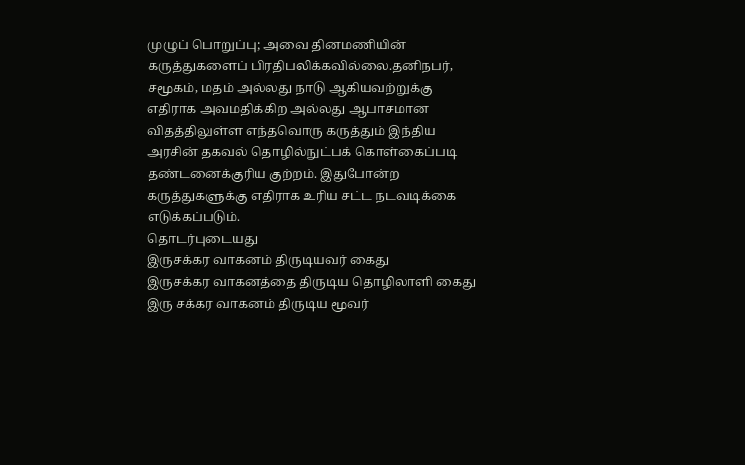முழுப் பொறுப்பு; அவை தினமணியின் கருத்துகளைப் பிரதிபலிக்கவில்லை.தனிநபர், சமூகம், மதம் அல்லது நாடு ஆகியவற்றுக்கு எதிராக அவமதிக்கிற அல்லது ஆபாசமான விதத்திலுள்ள எந்தவொரு கருத்தும் இந்திய அரசின் தகவல் தொழில்நுட்பக் கொள்கைப்படி தண்டனைக்குரிய குற்றம். இதுபோன்ற கருத்துகளுக்கு எதிராக உரிய சட்ட நடவடிக்கை எடுக்கப்படும்.
தொடர்புடையது
இருசக்கர வாகனம் திருடியவர் கைது
இருசக்கர வாகனத்தை திருடிய தொழிலாளி கைது
இரு சக்கர வாகனம் திருடிய மூவர்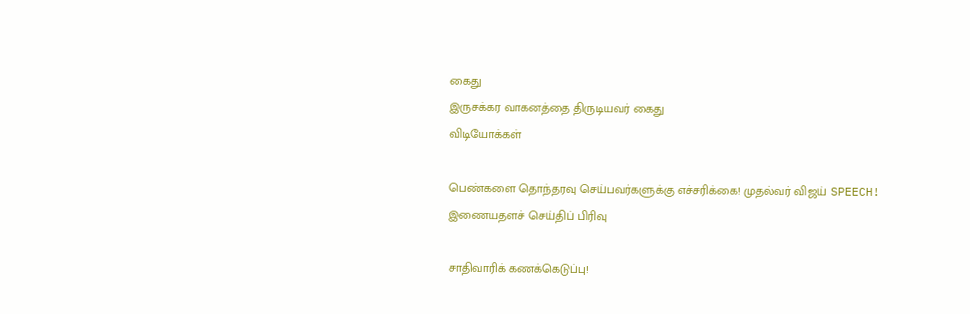கைது
இருசக்கர வாகனத்தை திருடியவர் கைது
விடியோக்கள்

பெண்களை தொந்தரவு செய்பவர்களுக்கு எச்சரிக்கை! முதல்வர் விஜய் SPEECH!
இணையதளச் செய்திப் பிரிவு

சாதிவாரிக் கணக்கெடுப்பு!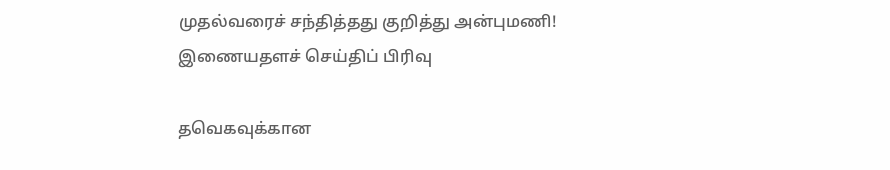முதல்வரைச் சந்தித்தது குறித்து அன்புமணி!
இணையதளச் செய்திப் பிரிவு

தவெகவுக்கான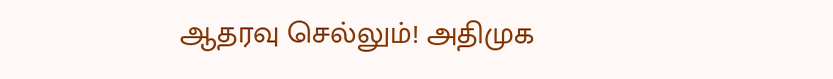ஆதரவு செல்லும்! அதிமுக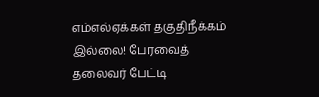எம்எல்ஏக்கள் தகுதிநீக்கம் இல்லை! பேரவைத் தலைவர் பேட்டி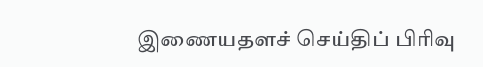இணையதளச் செய்திப் பிரிவு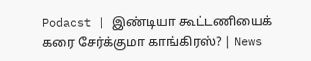Podacst | இண்டியா கூட்டணியைக் கரை சேர்க்குமா காங்கிரஸ்? | News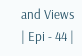and Views | Epi - 44 |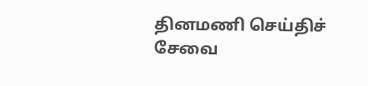தினமணி செய்திச் சேவை